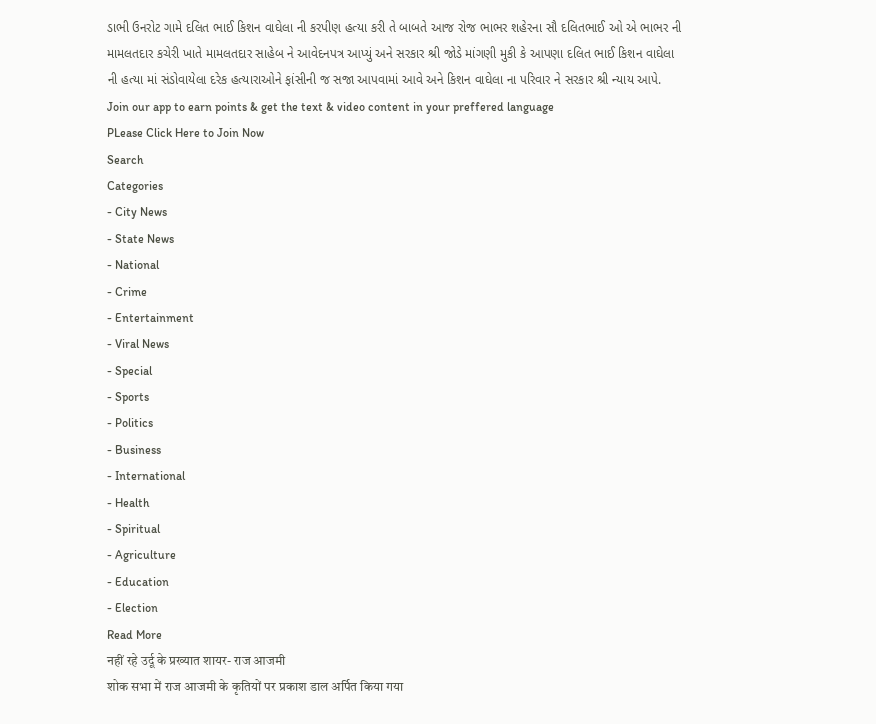ડાભી ઉનરોટ ગામે દલિત ભાઈ કિશન વાઘેલા ની કરપીણ હત્યા કરી તે બાબતે આજ રોજ ભાભર શહેરના સૌ દલિતભાઈ ઓ એ ભાભર ની મામલતદાર કચેરી ખાતે મામલતદાર સાહેબ ને આવેદનપત્ર આપ્યું અને સરકાર શ્રી જોડે માંગણી મુકી કે આપણા દલિત ભાઈ કિશન વાઘેલા ની હત્યા માં સંડોવાયેલા દરેક હત્યારાઓને ફાંસીની જ સજા આપવામાં આવે અને કિશન વાઘેલા ના પરિવાર ને સરકાર શ્રી ન્યાય આપે.
Join our app to earn points & get the text & video content in your preffered language
PLease Click Here to Join Now
Search
Categories
- City News
- State News
- National
- Crime
- Entertainment
- Viral News
- Special
- Sports
- Politics
- Business
- International
- Health
- Spiritual
- Agriculture
- Education
- Election
Read More
नहीं रहे उर्दू के प्रख्यात शायर- राज आजमी
शोक सभा में राज आजमी के कृतियों पर प्रकाश डाल अर्पित किया गया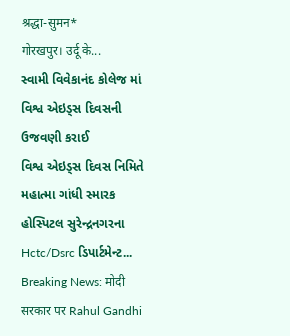श्रद्धा-सुमन*
गोरखपुर। उर्दू के...
સ્વામી વિવેકાનંદ કોલેજ માં વિશ્વ એઇડ્સ દિવસની ઉજવણી કરાઈ
વિશ્વ એઇડ્સ દિવસ નિમિતે મહાત્મા ગાંધી સ્મારક હોસ્પિટલ સુરેન્દ્રનગરના Hctc/Dsrc ડિપાર્ટમેન્ટ...
Breaking News: मोदी सरकार पर Rahul Gandhi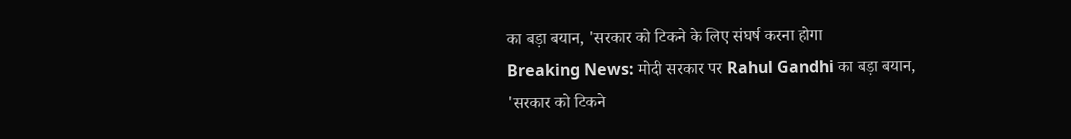का बड़ा बयान, 'सरकार को टिकने के लिए संघर्ष करना होगा
Breaking News: मोदी सरकार पर Rahul Gandhi का बड़ा बयान, 'सरकार को टिकने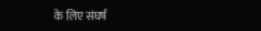के लिए संघर्ष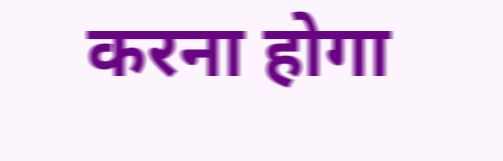करना होगा